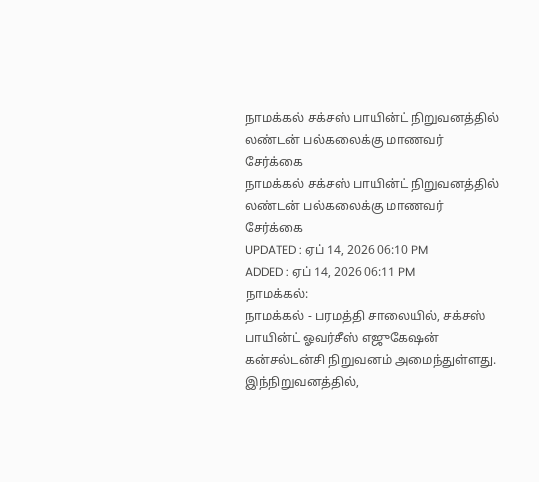நாமக்கல் சக்சஸ் பாயின்ட் நிறுவனத்தில் லண்டன் பல்கலைக்கு மாணவர் சேர்க்கை
நாமக்கல் சக்சஸ் பாயின்ட் நிறுவனத்தில் லண்டன் பல்கலைக்கு மாணவர் சேர்க்கை
UPDATED : ஏப் 14, 2026 06:10 PM
ADDED : ஏப் 14, 2026 06:11 PM
நாமக்கல்:
நாமக்கல் - பரமத்தி சாலையில், சக்சஸ் பாயின்ட் ஓவர்சீஸ் எஜுகேஷன் கன்சல்டன்சி நிறுவனம் அமைந்துள்ளது. இந்நிறுவனத்தில்,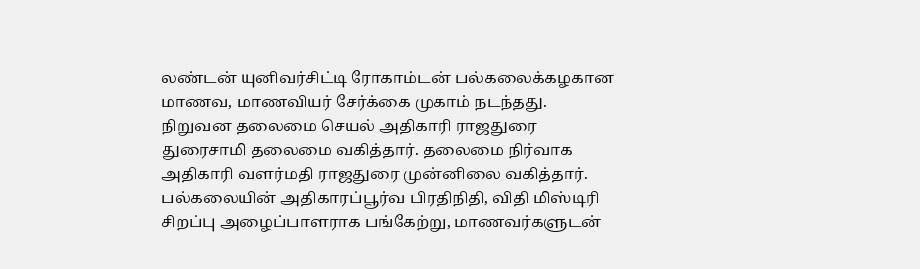லண்டன் யுனிவர்சிட்டி ரோகாம்டன் பல்கலைக்கழகான மாணவ, மாணவியர் சேர்க்கை முகாம் நடந்தது.
நிறுவன தலைமை செயல் அதிகாரி ராஜதுரை துரைசாமி தலைமை வகித்தார். தலைமை நிர்வாக அதிகாரி வளர்மதி ராஜதுரை முன்னிலை வகித்தார். பல்கலையின் அதிகாரப்பூர்வ பிரதிநிதி, விதி மிஸ்டிரி சிறப்பு அழைப்பாளராக பங்கேற்று, மாணவர்களுடன்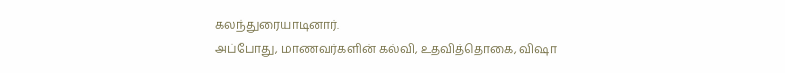கலந்துரையாடினார்.
அப்போது, மாணவர்களின் கல்வி, உதவித்தொகை, விஷா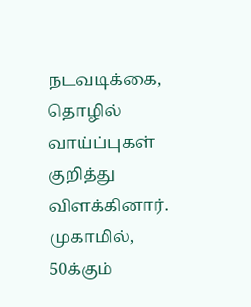நடவடிக்கை, தொழில் வாய்ப்புகள் குறித்து விளக்கினார். முகாமில், 50க்கும்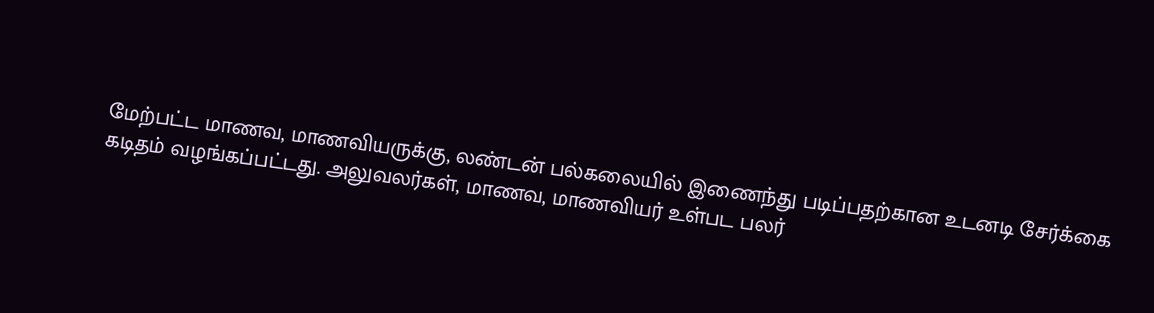மேற்பட்ட மாணவ, மாணவியருக்கு, லண்டன் பல்கலையில் இணைந்து படிப்பதற்கான உடனடி சேர்க்கை கடிதம் வழங்கப்பட்டது. அலுவலர்கள், மாணவ, மாணவியர் உள்பட பலர்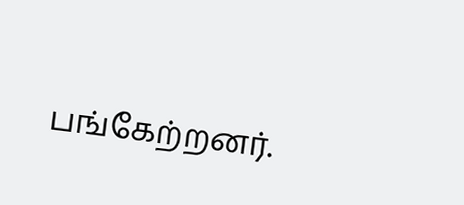பங்கேற்றனர்.